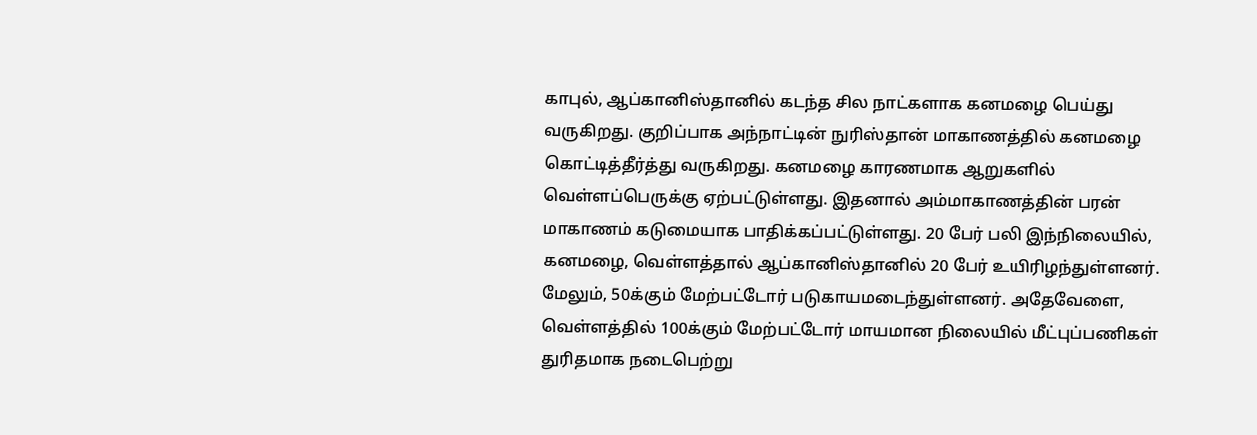காபுல், ஆப்கானிஸ்தானில் கடந்த சில நாட்களாக கனமழை பெய்து வருகிறது. குறிப்பாக அந்நாட்டின் நுரிஸ்தான் மாகாணத்தில் கனமழை கொட்டித்தீர்த்து வருகிறது. கனமழை காரணமாக ஆறுகளில் வெள்ளப்பெருக்கு ஏற்பட்டுள்ளது. இதனால் அம்மாகாணத்தின் பரன் மாகாணம் கடுமையாக பாதிக்கப்பட்டுள்ளது. 20 பேர் பலி இந்நிலையில், கனமழை, வெள்ளத்தால் ஆப்கானிஸ்தானில் 20 பேர் உயிரிழந்துள்ளனர். மேலும், 50க்கும் மேற்பட்டோர் படுகாயமடைந்துள்ளனர். அதேவேளை, வெள்ளத்தில் 100க்கும் மேற்பட்டோர் மாயமான நிலையில் மீட்புப்பணிகள் துரிதமாக நடைபெற்று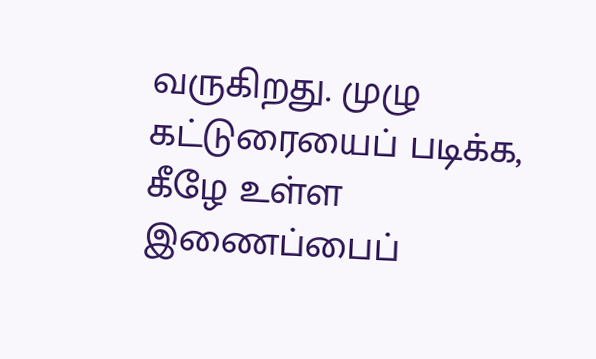வருகிறது. முழு கட்டுரையைப் படிக்க, கீழே உள்ள இணைப்பைப்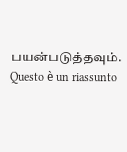பயன்படுத்தவும்.
Questo è un riassunto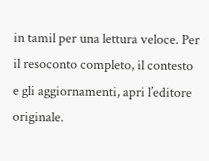in tamil per una lettura veloce. Per il resoconto completo, il contesto e gli aggiornamenti, apri l’editore originale.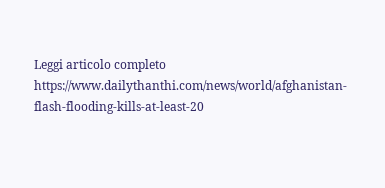Leggi articolo completo
https://www.dailythanthi.com/news/world/afghanistan-flash-flooding-kills-at-least-20